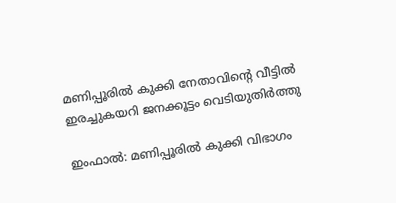മണിപ്പൂരിൽ കുക്കി നേതാവിന്റെ വീട്ടിൽ ഇരച്ചുകയറി ജനക്കൂട്ടം വെടിയുതിർത്തു

ഇംഫാൽ: മണിപ്പൂരിൽ കുക്കി വിഭാഗം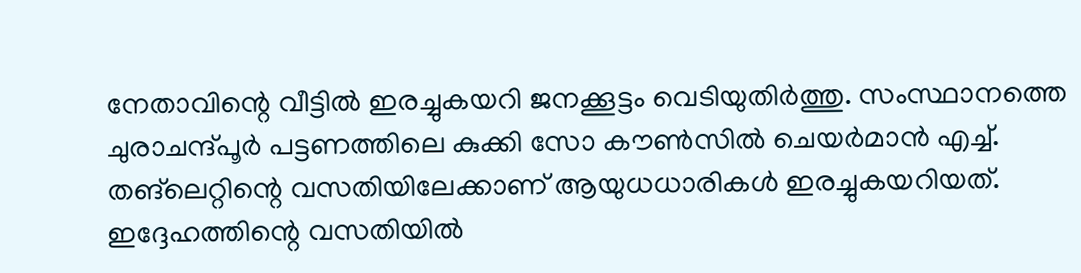നേതാവിന്റെ വീട്ടിൽ ഇരച്ചുകയറി ജനക്കൂട്ടം വെടിയുതിർത്തു. സംസ്ഥാനത്തെ ചുരാചന്ദ്പൂർ പട്ടണത്തിലെ കുക്കി സോ കൗൺസിൽ ചെയർമാൻ എച്ച്. തങ്‌ലെറ്റിന്റെ വസതിയിലേക്കാണ് ആയുധധാരികൾ ഇരച്ചുകയറിയത്. ഇദ്ദേഹത്തിന്റെ വസതിയിൽ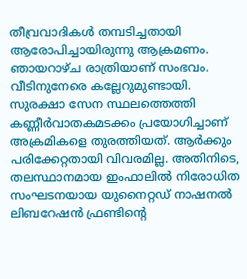തീവ്രവാദികൾ തമ്പടിച്ചതായി ആരോപിച്ചായിരുന്നു ആക്രമണം. ഞായറാഴ്ച രാത്രിയാണ് സംഭവം. വീടിനുനേരെ കല്ലേറുമുണ്ടായി. സുരക്ഷാ സേന സ്ഥലത്തെത്തി കണ്ണീർവാതകമടക്കം പ്രയോഗിച്ചാണ് അക്രമികളെ തുരത്തിയത്. ആർക്കും പരിക്കേറ്റതായി വിവരമില്ല. അതിനിടെ, തലസ്ഥാനമായ ഇംഫാലിൽ നിരോധിത സംഘടനയായ യുനൈറ്റഡ് നാഷനൽ ലിബറേഷൻ ഫ്രണ്ടിന്റെ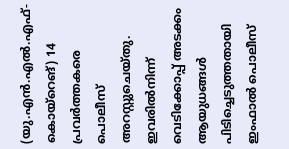(യു.എൻ.എൽ.എഫ്-കൊയ്‌റെങ്) 14 പ്രവർത്തകരെ പൊലീസ് അറസ്റ്റുചെയ്തു. ഇവരിൽനിന്ന് വെടിക്കോപ്പ് അടക്കം ആയുധങ്ങൾ പിടിച്ചെടുത്തതായി ഇംഫാൽ പൊലീസ്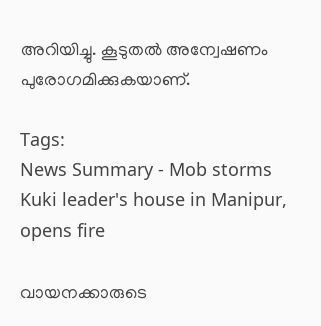അറിയിച്ചു. കൂടുതൽ അന്വേഷണം പുരോഗമിക്കുകയാണ്.

Tags:
News Summary - Mob storms Kuki leader's house in Manipur, opens fire

വായനക്കാരുടെ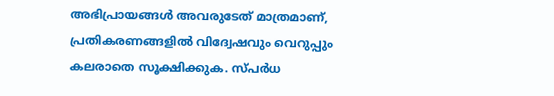അഭിപ്രായങ്ങള്‍ അവരുടേത് മാത്രമാണ്, പ്രതികരണങ്ങളിൽ വിദ്വേഷവും വെറുപ്പും കലരാതെ സൂക്ഷിക്കുക. സ്പർധ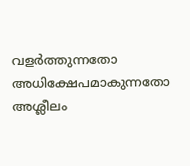വളർത്തുന്നതോ അധിക്ഷേപമാകുന്നതോ അശ്ലീലം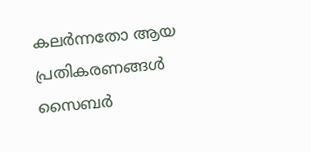കലർന്നതോ ആയ പ്രതികരണങ്ങൾ സൈബർ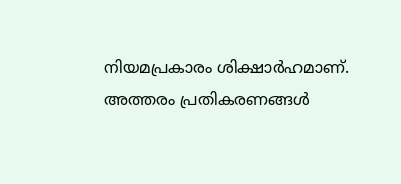നിയമപ്രകാരം ശിക്ഷാർഹമാണ്. അത്തരം പ്രതികരണങ്ങൾ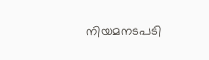നിയമനടപടി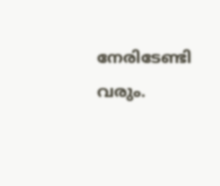നേരിടേണ്ടി വരും.